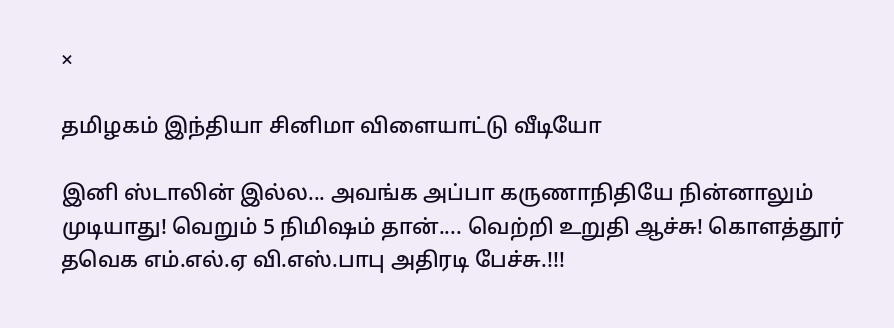×

தமிழகம் இந்தியா சினிமா விளையாட்டு வீடியோ

இனி ஸ்டாலின் இல்ல... அவங்க அப்பா கருணாநிதியே நின்னாலும் முடியாது! வெறும் 5 நிமிஷம் தான்.... வெற்றி உறுதி ஆச்சு! கொளத்தூர் தவெக எம்.எல்.ஏ வி.எஸ்.பாபு அதிரடி பேச்சு.!!!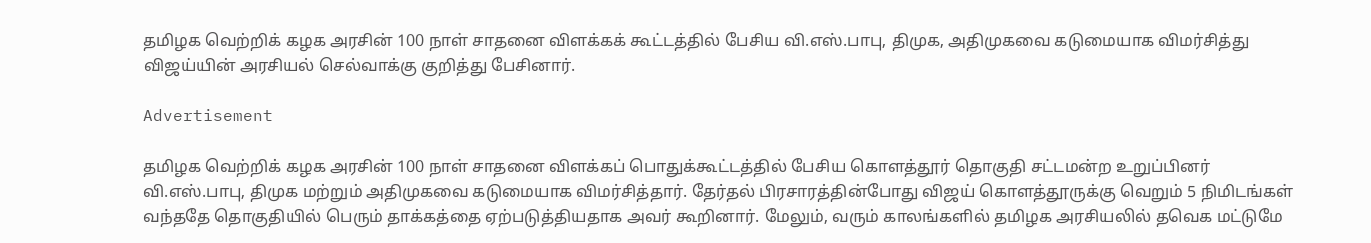தமிழக வெற்றிக் கழக அரசின் 100 நாள் சாதனை விளக்கக் கூட்டத்தில் பேசிய வி.எஸ்.பாபு, திமுக, அதிமுகவை கடுமையாக விமர்சித்து விஜய்யின் அரசியல் செல்வாக்கு குறித்து பேசினார்.

Advertisement

தமிழக வெற்றிக் கழக அரசின் 100 நாள் சாதனை விளக்கப் பொதுக்கூட்டத்தில் பேசிய கொளத்தூர் தொகுதி சட்டமன்ற உறுப்பினர் வி.எஸ்.பாபு, திமுக மற்றும் அதிமுகவை கடுமையாக விமர்சித்தார். தேர்தல் பிரசாரத்தின்போது விஜய் கொளத்தூருக்கு வெறும் 5 நிமிடங்கள் வந்ததே தொகுதியில் பெரும் தாக்கத்தை ஏற்படுத்தியதாக அவர் கூறினார். மேலும், வரும் காலங்களில் தமிழக அரசியலில் தவெக மட்டுமே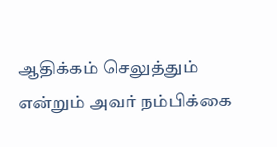ஆதிக்கம் செலுத்தும் என்றும் அவர் நம்பிக்கை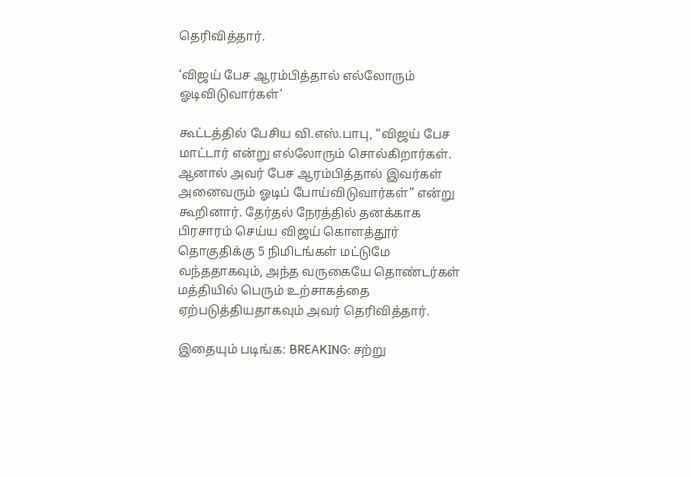தெரிவித்தார்.

‘விஜய் பேச ஆரம்பித்தால் எல்லோரும் ஓடிவிடுவார்கள்’

கூட்டத்தில் பேசிய வி.எஸ்.பாபு, “விஜய் பேச மாட்டார் என்று எல்லோரும் சொல்கிறார்கள். ஆனால் அவர் பேச ஆரம்பித்தால் இவர்கள் அனைவரும் ஓடிப் போய்விடுவார்கள்” என்று கூறினார். தேர்தல் நேரத்தில் தனக்காக பிரசாரம் செய்ய விஜய் கொளத்தூர் தொகுதிக்கு 5 நிமிடங்கள் மட்டுமே வந்ததாகவும், அந்த வருகையே தொண்டர்கள் மத்தியில் பெரும் உற்சாகத்தை ஏற்படுத்தியதாகவும் அவர் தெரிவித்தார்.

இதையும் படிங்க: BREAKING: சற்று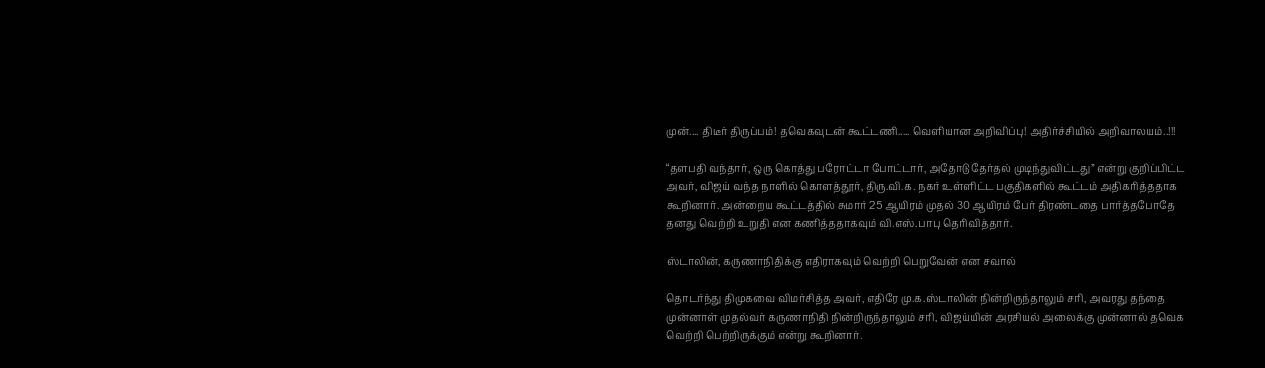முன்.... திடீர் திருப்பம்! தவெகவுடன் கூட்டணி..... வெளியான அறிவிப்பு! அதிர்ச்சியில் அறிவாலயம்..!!!

“தளபதி வந்தார், ஒரு கொத்து பரோட்டா போட்டார், அதோடு தேர்தல் முடிந்துவிட்டது” என்று குறிப்பிட்ட அவர், விஜய் வந்த நாளில் கொளத்தூர், திரு.வி.க. நகர் உள்ளிட்ட பகுதிகளில் கூட்டம் அதிகரித்ததாக கூறினார். அன்றைய கூட்டத்தில் சுமார் 25 ஆயிரம் முதல் 30 ஆயிரம் பேர் திரண்டதை பார்த்தபோதே தனது வெற்றி உறுதி என கணித்ததாகவும் வி.எஸ்.பாபு தெரிவித்தார்.

ஸ்டாலின், கருணாநிதிக்கு எதிராகவும் வெற்றி பெறுவேன் என சவால்

தொடர்ந்து திமுகவை விமர்சித்த அவர், எதிரே மு.க.ஸ்டாலின் நின்றிருந்தாலும் சரி, அவரது தந்தை முன்னாள் முதல்வர் கருணாநிதி நின்றிருந்தாலும் சரி, விஜய்யின் அரசியல் அலைக்கு முன்னால் தவெக வெற்றி பெற்றிருக்கும் என்று கூறினார்.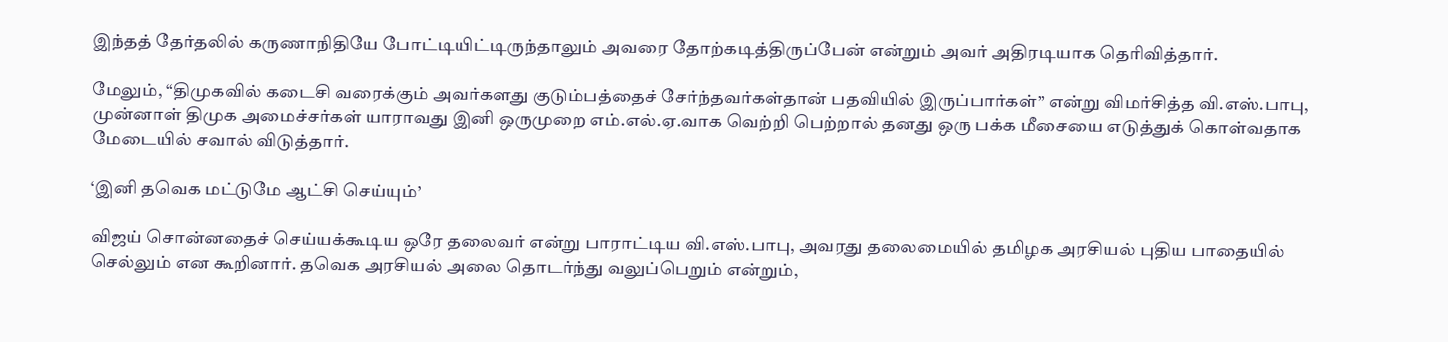இந்தத் தேர்தலில் கருணாநிதியே போட்டியிட்டிருந்தாலும் அவரை தோற்கடித்திருப்பேன் என்றும் அவர் அதிரடியாக தெரிவித்தார்.

மேலும், “திமுகவில் கடைசி வரைக்கும் அவர்களது குடும்பத்தைச் சேர்ந்தவர்கள்தான் பதவியில் இருப்பார்கள்” என்று விமர்சித்த வி.எஸ்.பாபு, முன்னாள் திமுக அமைச்சர்கள் யாராவது இனி ஒருமுறை எம்.எல்.ஏ.வாக வெற்றி பெற்றால் தனது ஒரு பக்க மீசையை எடுத்துக் கொள்வதாக மேடையில் சவால் விடுத்தார்.

‘இனி தவெக மட்டுமே ஆட்சி செய்யும்’

விஜய் சொன்னதைச் செய்யக்கூடிய ஒரே தலைவர் என்று பாராட்டிய வி.எஸ்.பாபு, அவரது தலைமையில் தமிழக அரசியல் புதிய பாதையில் செல்லும் என கூறினார். தவெக அரசியல் அலை தொடர்ந்து வலுப்பெறும் என்றும்,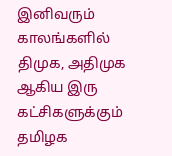இனிவரும் காலங்களில் திமுக, அதிமுக ஆகிய இரு கட்சிகளுக்கும் தமிழக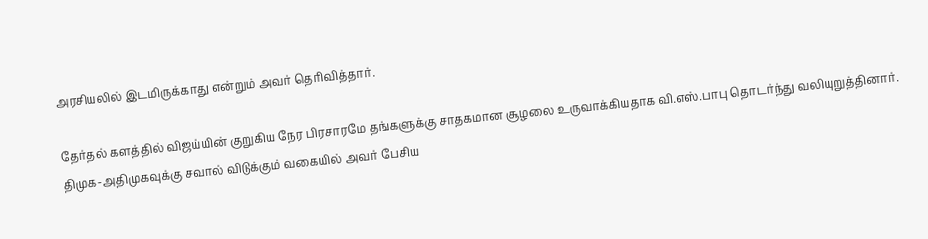அரசியலில் இடமிருக்காது என்றும் அவர் தெரிவித்தார்.

தேர்தல் களத்தில் விஜய்யின் குறுகிய நேர பிரசாரமே தங்களுக்கு சாதகமான சூழலை உருவாக்கியதாக வி.எஸ்.பாபு தொடர்ந்து வலியுறுத்தினார். திமுக-அதிமுகவுக்கு சவால் விடுக்கும் வகையில் அவர் பேசிய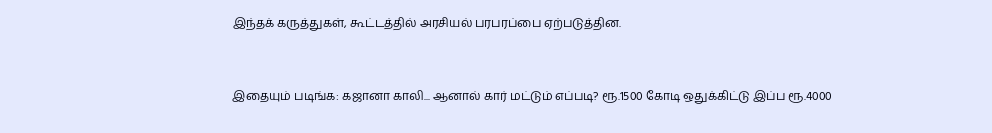இந்தக் கருத்துகள், கூட்டத்தில் அரசியல் பரபரப்பை ஏற்படுத்தின.



இதையும் படிங்க: கஜானா காலி... ஆனால் கார் மட்டும் எப்படி? ரூ.1500 கோடி ஒதுக்கிட்டு இப்ப ரூ.4000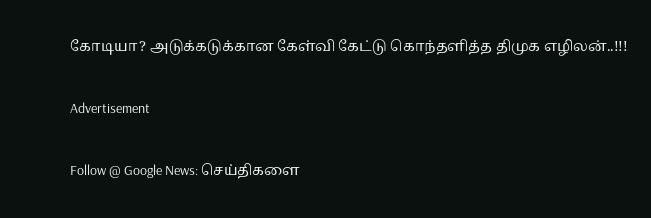கோடியா? அடுக்கடுக்கான கேள்வி கேட்டு கொந்தளித்த திமுக எழிலன்..!!!

Advertisement

Follow @ Google News: செய்திகளை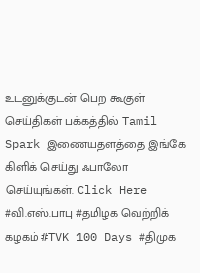உடனுக்குடன் பெற கூகுள் செய்திகள் பக்கத்தில் Tamil Spark இணையதளத்தை இங்கே கிளிக் செய்து ஃபாலோ செய்யுங்கள். Click Here
#வி.எஸ்.பாபு #தமிழக வெற்றிக் கழகம் #TVK 100 Days #திமுக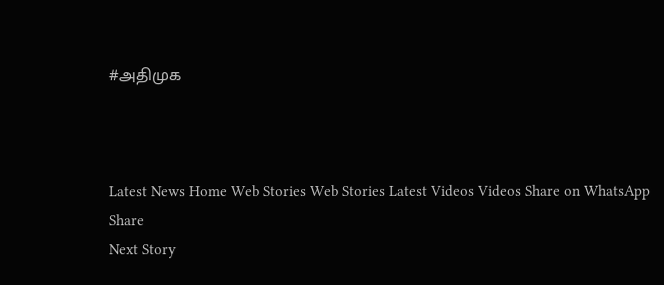#அதிமுக



Latest News Home Web Stories Web Stories Latest Videos Videos Share on WhatsApp Share
Next Story